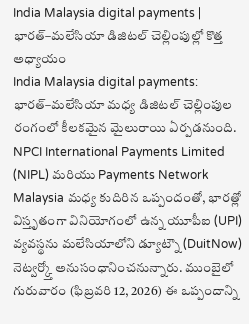India Malaysia digital payments | భారత్–మలేసియా డిజిటల్ చెల్లింపుల్లో కొత్త అధ్యాయం
India Malaysia digital payments: భారత్–మలేసియా మధ్య డిజిటల్ చెల్లింపుల రంగంలో కీలకమైన మైలురాయి ఏర్పడనుంది. NPCI International Payments Limited (NIPL) మరియు Payments Network Malaysia మధ్య కుదిరిన ఒప్పందంతో, భారత్లో విస్తృతంగా వినియోగంలో ఉన్న యూపీఐ (UPI) వ్యవస్థను మలేసియాలోని డ్యూట్నౌ (DuitNow) నెట్వర్క్తో అనుసంధానించనున్నారు. ముంబైలో గురువారం (ఫిబ్రవరి 12, 2026) ఈ ఒప్పందాన్ని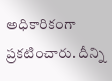అధికారికంగా ప్రకటించారు. దీన్ని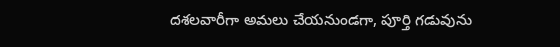దశలవారీగా అమలు చేయనుండగా, పూర్తి గడువును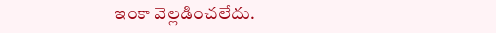ఇంకా వెల్లడించలేదు.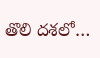తొలి దశలో…